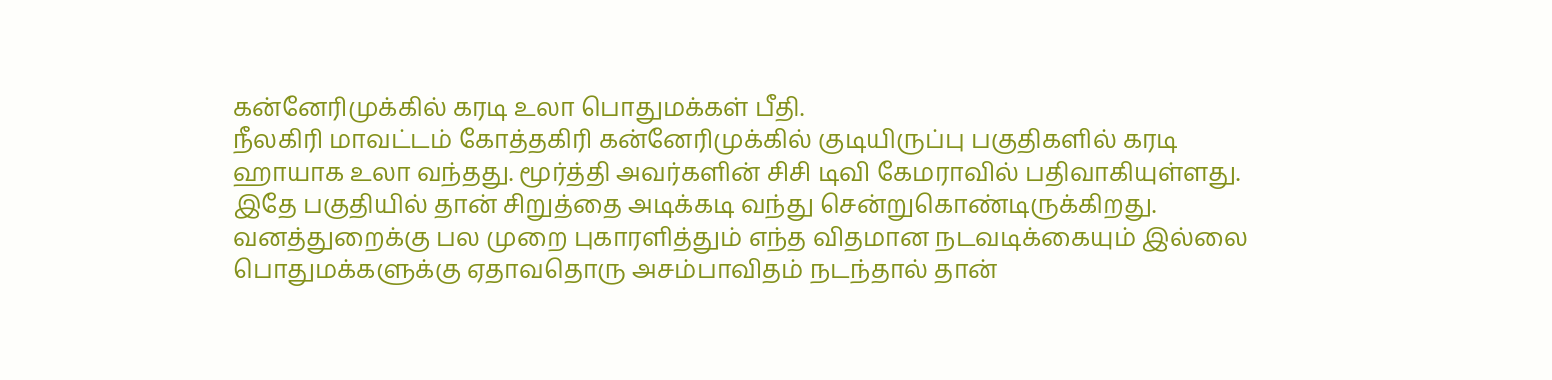கன்னேரிமுக்கில் கரடி உலா பொதுமக்கள் பீதி.
நீலகிரி மாவட்டம் கோத்தகிரி கன்னேரிமுக்கில் குடியிருப்பு பகுதிகளில் கரடி ஹாயாக உலா வந்தது. மூர்த்தி அவர்களின் சிசி டிவி கேமராவில் பதிவாகியுள்ளது. இதே பகுதியில் தான் சிறுத்தை அடிக்கடி வந்து சென்றுகொண்டிருக்கிறது.
வனத்துறைக்கு பல முறை புகாரளித்தும் எந்த விதமான நடவடிக்கையும் இல்லை பொதுமக்களுக்கு ஏதாவதொரு அசம்பாவிதம் நடந்தால் தான்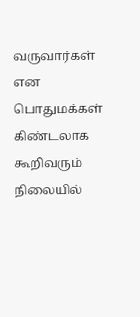வருவார்கள் என பொதுமக்கள் கிண்டலாக கூறிவரும் நிலையில்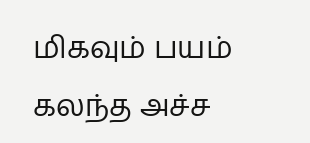மிகவும் பயம் கலந்த அச்ச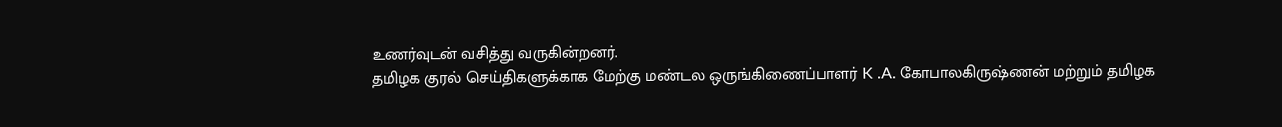உணர்வுடன் வசித்து வருகின்றனர்.
தமிழக குரல் செய்திகளுக்காக மேற்கு மண்டல ஒருங்கிணைப்பாளர் K .A. கோபாலகிருஷ்ணன் மற்றும் தமிழக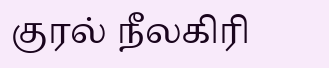குரல் நீலகிரி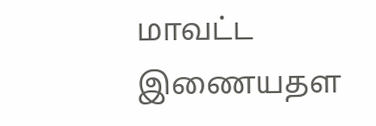மாவட்ட இணையதள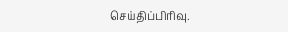செய்திப்பிரிவு.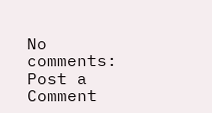No comments:
Post a Comment